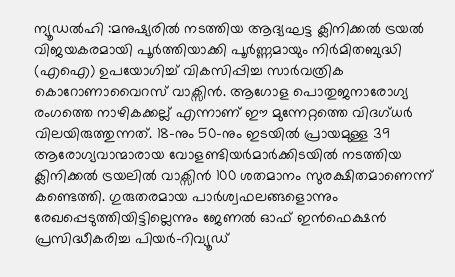ന്യൂഡൽഹി :മനുഷ്യരിൽ നടത്തിയ ആദ്യഘട്ട ക്ലിനിക്കൽ ട്രയൽ വിജയകരമായി പൂർത്തിയാക്കി പൂർണ്ണമായും നിർമിതബുദ്ധി (എഐ) ഉപയോഗിച്ച് വികസിപ്പിച്ച സാർവത്രിക കൊറോണാവൈറസ് വാക്സിൻ. ആഗോള പൊതുജനാരോഗ്യ രംഗത്തെ നാഴികക്കല്ല് എന്നാണ് ഈ മുന്നേറ്റത്തെ വിദഗ്ധർ വിലയിരുത്തുന്നത്. 18-നും 50-നും ഇടയിൽ പ്രായമുള്ള 39 ആരോഗ്യവാന്മാരായ വോളണ്ടിയർമാർക്കിടയിൽ നടത്തിയ ക്ലിനിക്കൽ ട്രയലിൽ വാക്സിൻ 100 ശതമാനം സുരക്ഷിതമാണെന്ന് കണ്ടെത്തി. ഗുരുതരമായ പാർശ്വഫലങ്ങളൊന്നും രേഖപ്പെടുത്തിയിട്ടില്ലെന്നും ജേണൽ ഓഫ് ഇൻഫെക്ഷൻ പ്രസിദ്ധീകരിച്ച പിയർ-റിവ്യൂഡ്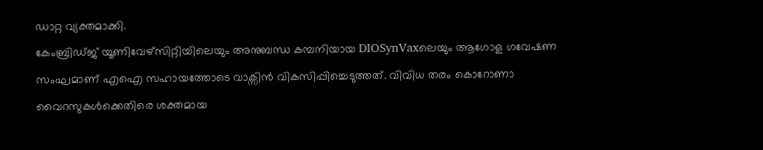ഡാറ്റ വ്യക്തമാക്കി.
കേംബ്രിഡ്ജ് യൂണിവേഴ്സിറ്റിയിലെയും അനുബന്ധ കമ്പനിയായ DIOSynVaxലെയും ആഗോള ഗവേഷണ സംഘമാണ് എഐ സഹായത്തോടെ വാക്സിൻ വികസിപ്പിച്ചെടുത്തത്. വിവിധ തരം കൊറോണാ വൈറസുകൾക്കെതിരെ ശക്തമായ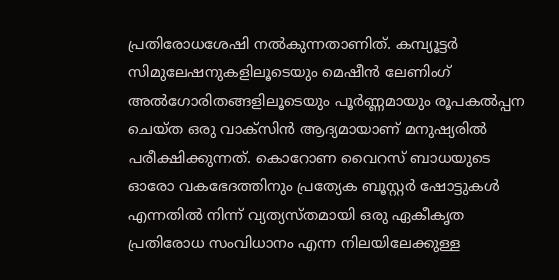പ്രതിരോധശേഷി നൽകുന്നതാണിത്. കമ്പ്യൂട്ടർ സിമുലേഷനുകളിലൂടെയും മെഷീൻ ലേണിംഗ് അൽഗോരിതങ്ങളിലൂടെയും പൂർണ്ണമായും രൂപകൽപ്പന ചെയ്ത ഒരു വാക്സിൻ ആദ്യമായാണ് മനുഷ്യരിൽ പരീക്ഷിക്കുന്നത്. കൊറോണ വൈറസ് ബാധയുടെ ഓരോ വകഭേദത്തിനും പ്രത്യേക ബൂസ്റ്റർ ഷോട്ടുകൾ എന്നതിൽ നിന്ന് വ്യത്യസ്തമായി ഒരു ഏകീകൃത പ്രതിരോധ സംവിധാനം എന്ന നിലയിലേക്കുള്ള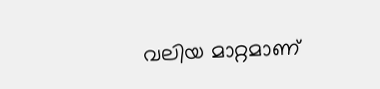വലിയ മാറ്റമാണ്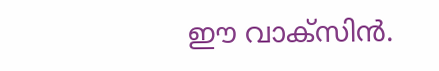ഈ വാക്സിൻ.